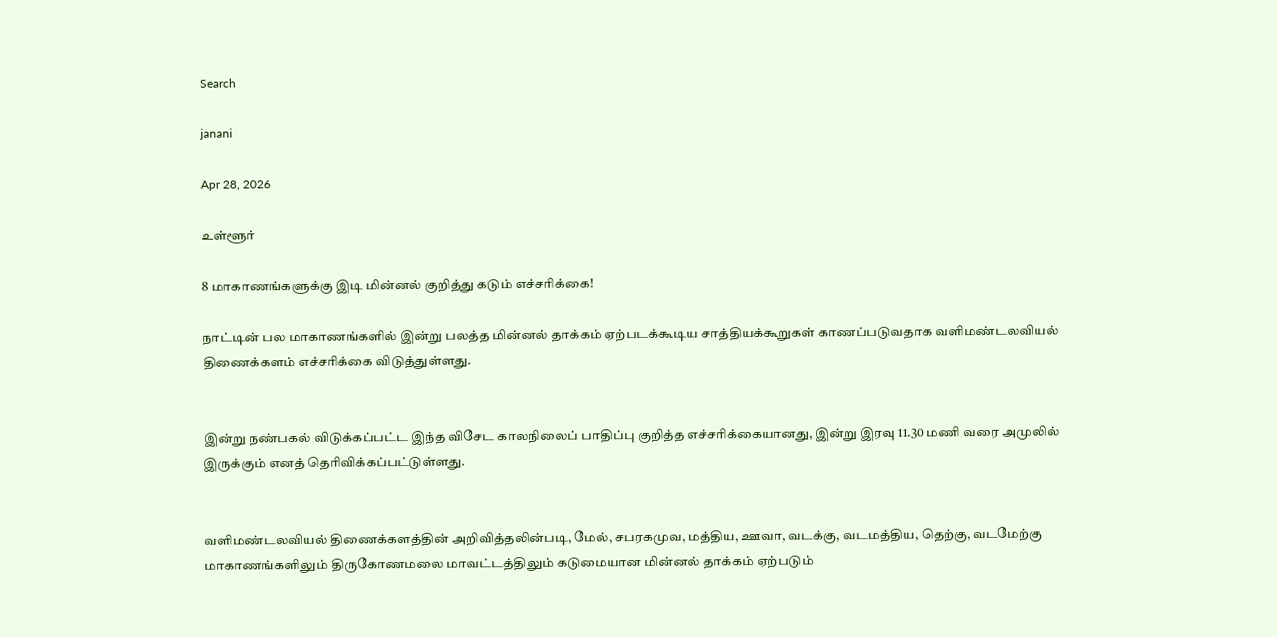Search

janani

Apr 28, 2026

உள்ளூர்

8 மாகாணங்களுக்கு இடி மின்னல் குறித்து கடும் எச்சரிக்கை!

நாட்டின் பல மாகாணங்களில் இன்று பலத்த மின்னல் தாக்கம் ஏற்படக்கூடிய சாத்தியக்கூறுகள் காணப்படுவதாக வளிமண்டலவியல் திணைக்களம் எச்சரிக்கை விடுத்துள்ளது.


இன்று நண்பகல் விடுக்கப்பட்ட இந்த விசேட காலநிலைப் பாதிப்பு குறித்த எச்சரிக்கையானது, இன்று இரவு 11.30 மணி வரை அமுலில் இருக்கும் எனத் தெரிவிக்கப்பட்டுள்ளது.


வளிமண்டலவியல் திணைக்களத்தின் அறிவித்தலின்படி, மேல், சபரகமுவ, மத்திய, ஊவா, வடக்கு, வடமத்திய, தெற்கு, வடமேற்கு மாகாணங்களிலும் திருகோணமலை மாவட்டத்திலும் கடுமையான மின்னல் தாக்கம் ஏற்படும்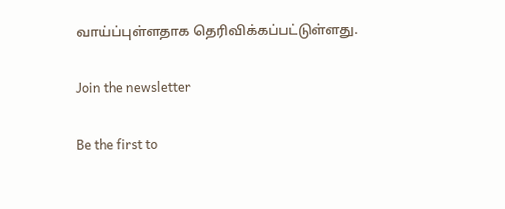வாய்ப்புள்ளதாக தெரிவிக்கப்பட்டுள்ளது.

Join the newsletter

Be the first to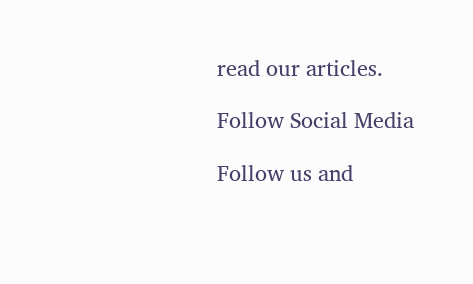read our articles.

Follow Social Media

Follow us and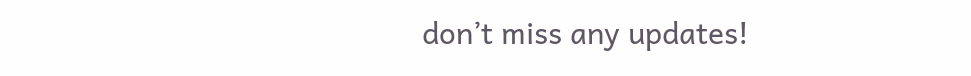don’t miss any updates!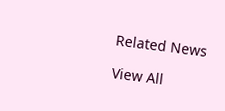Related News

View All